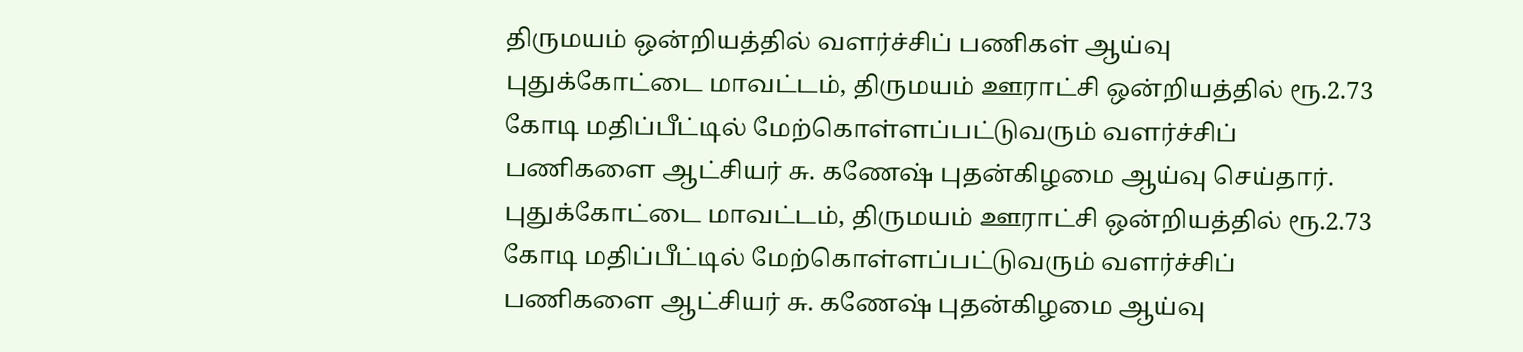திருமயம் ஒன்றியத்தில் வளர்ச்சிப் பணிகள் ஆய்வு
புதுக்கோட்டை மாவட்டம், திருமயம் ஊராட்சி ஒன்றியத்தில் ரூ.2.73 கோடி மதிப்பீட்டில் மேற்கொள்ளப்பட்டுவரும் வளர்ச்சிப் பணிகளை ஆட்சியர் சு. கணேஷ் புதன்கிழமை ஆய்வு செய்தார்.
புதுக்கோட்டை மாவட்டம், திருமயம் ஊராட்சி ஒன்றியத்தில் ரூ.2.73 கோடி மதிப்பீட்டில் மேற்கொள்ளப்பட்டுவரும் வளர்ச்சிப் பணிகளை ஆட்சியர் சு. கணேஷ் புதன்கிழமை ஆய்வு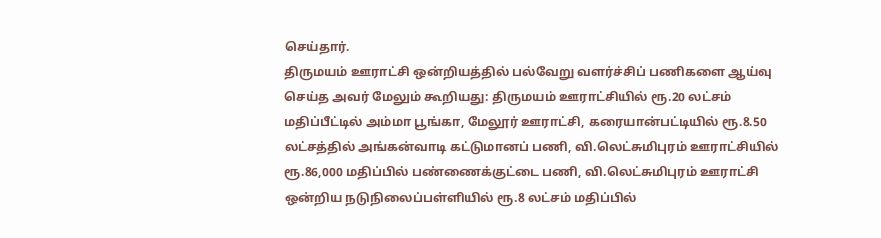செய்தார்.
திருமயம் ஊராட்சி ஒன்றியத்தில் பல்வேறு வளர்ச்சிப் பணிகளை ஆய்வு செய்த அவர் மேலும் கூறியது: திருமயம் ஊராட்சியில் ரூ.20 லட்சம் மதிப்பீட்டில் அம்மா பூங்கா, மேலூர் ஊராட்சி, கரையான்பட்டியில் ரூ.8.50 லட்சத்தில் அங்கன்வாடி கட்டுமானப் பணி, வி.லெட்சுமிபுரம் ஊராட்சியில் ரூ.86,000 மதிப்பில் பண்ணைக்குட்டை பணி, வி.லெட்சுமிபுரம் ஊராட்சி ஒன்றிய நடுநிலைப்பள்ளியில் ரூ.8 லட்சம் மதிப்பில்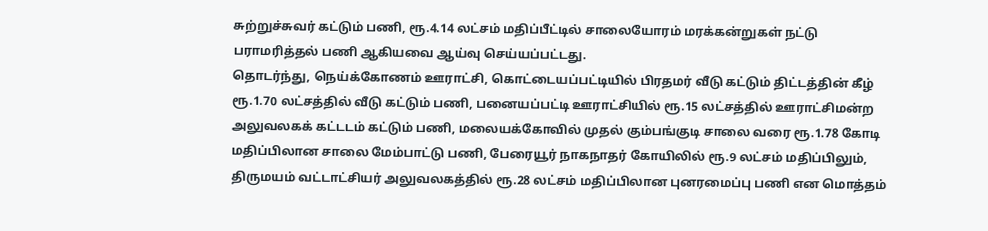சுற்றுச்சுவர் கட்டும் பணி, ரூ.4.14 லட்சம் மதிப்பீட்டில் சாலையோரம் மரக்கன்றுகள் நட்டு பராமரித்தல் பணி ஆகியவை ஆய்வு செய்யப்பட்டது.
தொடர்ந்து, நெய்க்கோணம் ஊராட்சி, கொட்டையப்பட்டியில் பிரதமர் வீடு கட்டும் திட்டத்தின் கீழ் ரூ.1.70 லட்சத்தில் வீடு கட்டும் பணி, பனையப்பட்டி ஊராட்சியில் ரூ.15 லட்சத்தில் ஊராட்சிமன்ற அலுவலகக் கட்டடம் கட்டும் பணி, மலையக்கோவில் முதல் கும்பங்குடி சாலை வரை ரூ.1.78 கோடி மதிப்பிலான சாலை மேம்பாட்டு பணி, பேரையூர் நாகநாதர் கோயிலில் ரூ.9 லட்சம் மதிப்பிலும், திருமயம் வட்டாட்சியர் அலுவலகத்தில் ரூ.28 லட்சம் மதிப்பிலான புனரமைப்பு பணி என மொத்தம்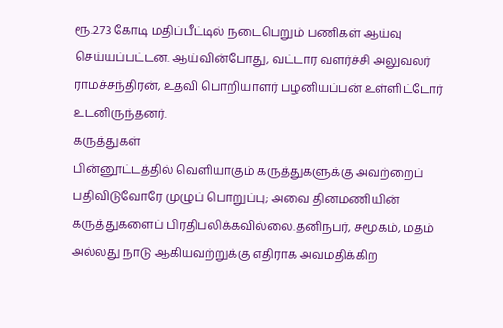ரூ.2.73 கோடி மதிப்பீட்டில் நடைபெறும் பணிகள் ஆய்வு செய்யப்பட்டன. ஆய்வின்போது, வட்டார வளர்ச்சி அலுவலர் ராமச்சந்திரன், உதவி பொறியாளர் பழனியப்பன் உள்ளிட்டோர் உடனிருந்தனர்.
கருத்துகள்
பின்னூட்டத்தில் வெளியாகும் கருத்துகளுக்கு அவற்றைப் பதிவிடுவோரே முழுப் பொறுப்பு; அவை தினமணியின் கருத்துகளைப் பிரதிபலிக்கவில்லை.தனிநபர், சமூகம், மதம் அல்லது நாடு ஆகியவற்றுக்கு எதிராக அவமதிக்கிற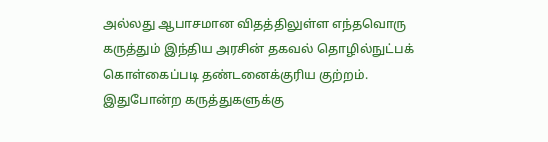அல்லது ஆபாசமான விதத்திலுள்ள எந்தவொரு கருத்தும் இந்திய அரசின் தகவல் தொழில்நுட்பக் கொள்கைப்படி தண்டனைக்குரிய குற்றம். இதுபோன்ற கருத்துகளுக்கு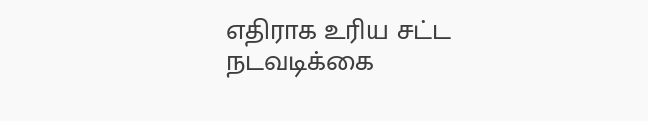எதிராக உரிய சட்ட நடவடிக்கை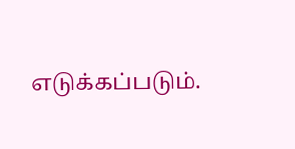எடுக்கப்படும்.